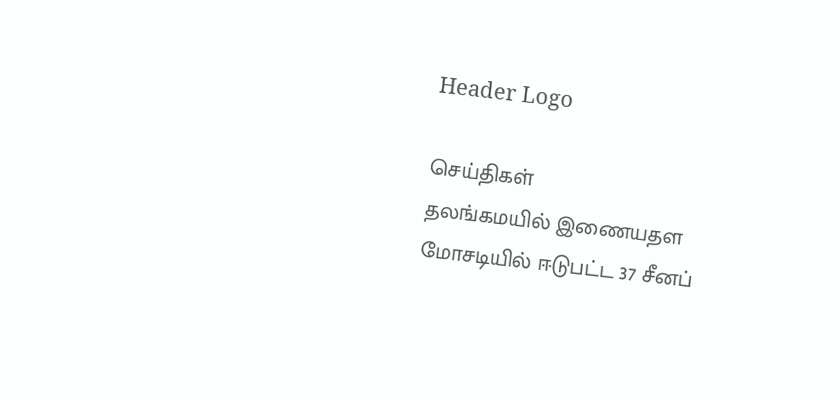Header Logo

செய்திகள்
தலங்கமயில் இணையதள மோசடியில் ஈடுபட்ட 37 சீனப்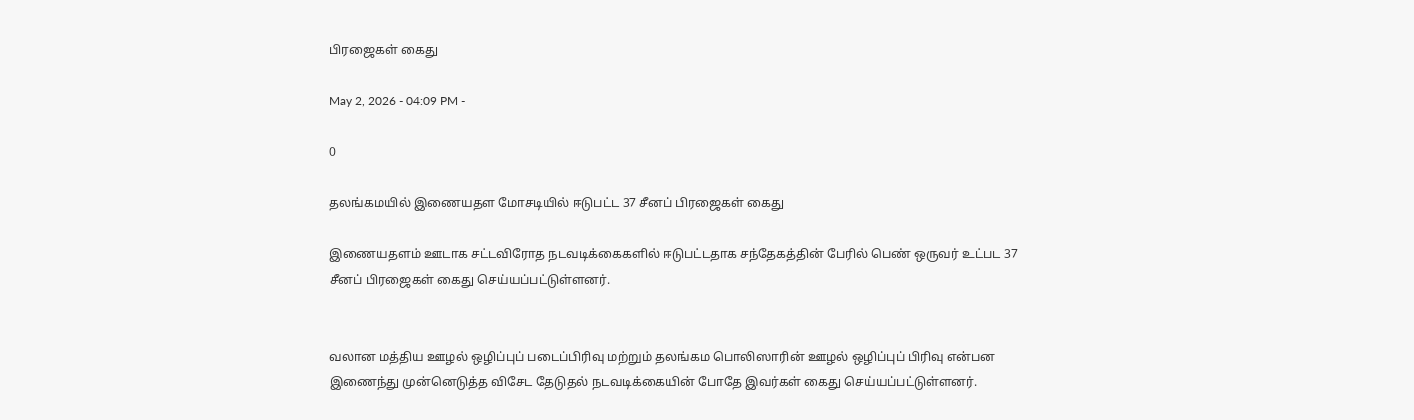பிரஜைகள் கைது

May 2, 2026 - 04:09 PM -

0

தலங்கமயில் இணையதள மோசடியில் ஈடுபட்ட 37 சீனப் பிரஜைகள் கைது

இணையதளம் ஊடாக சட்டவிரோத நடவடிக்கைகளில் ஈடுபட்டதாக சந்தேகத்தின் பேரில் பெண் ஒருவர் உட்பட 37 சீனப் பிரஜைகள் கைது செய்யப்பட்டுள்ளனர்.


வலான மத்திய ஊழல் ஒழிப்புப் படைப்பிரிவு மற்றும் தலங்கம பொலிஸாரின் ஊழல் ஒழிப்புப் பிரிவு என்பன இணைந்து முன்னெடுத்த விசேட தேடுதல் நடவடிக்கையின் போதே இவர்கள் கைது செய்யப்பட்டுள்ளனர்.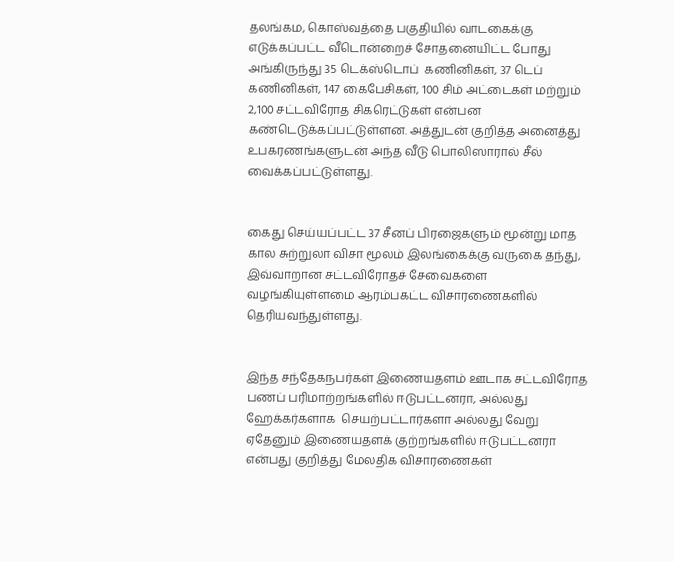தலங்கம, கொஸ்வத்தை பகுதியில் வாடகைக்கு எடுக்கப்பட்ட வீடொன்றைச் சோதனையிட்ட போது அங்கிருந்து 35 டெக்ஸ்டொப்  கணினிகள், 37 டெப்  கணினிகள், 147 கைபேசிகள், 100 சிம் அட்டைகள் மற்றும் 2,100 சட்டவிரோத சிகரெட்டுகள் என்பன கண்டெடுக்கப்பட்டுள்ளன. அத்துடன் குறித்த அனைத்து உபகரணங்களுடன் அந்த வீடு பொலிஸாரால் சீல் வைக்கப்பட்டுள்ளது.


கைது செய்யப்பட்ட 37 சீனப் பிரஜைகளும் மூன்று மாத கால சுற்றுலா விசா மூலம் இலங்கைக்கு வருகை தந்து, இவ்வாறான சட்டவிரோதச் சேவைகளை வழங்கியுள்ளமை ஆரம்பகட்ட விசாரணைகளில் தெரியவந்துள்ளது.


இந்த சந்தேகநபர்கள் இணையதளம் ஊடாக சட்டவிரோத பணப் பரிமாற்றங்களில் ஈடுபட்டனரா, அல்லது ஹேக்கர்களாக  செயற்பட்டார்களா அல்லது வேறு ஏதேனும் இணையதளக் குற்றங்களில் ஈடுபட்டனரா என்பது குறித்து மேலதிக விசாரணைகள்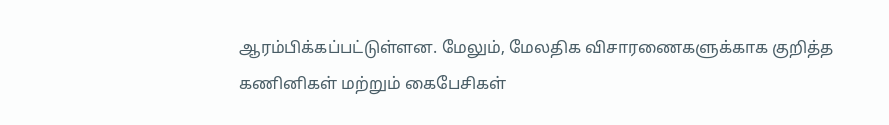ஆரம்பிக்கப்பட்டுள்ளன. மேலும், மேலதிக விசாரணைகளுக்காக குறித்த கணினிகள் மற்றும் கைபேசிகள்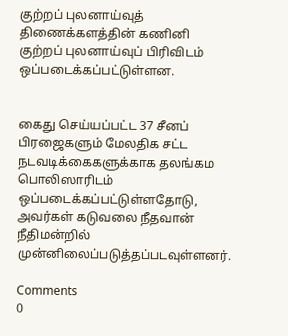குற்றப் புலனாய்வுத் திணைக்களத்தின் கணினி குற்றப் புலனாய்வுப் பிரிவிடம் ஒப்படைக்கப்பட்டுள்ளன.


கைது செய்யப்பட்ட 37 சீனப் பிரஜைகளும் மேலதிக சட்ட நடவடிக்கைகளுக்காக தலங்கம பொலிஸாரிடம் ஒப்படைக்கப்பட்டுள்ளதோடு, அவர்கள் கடுவலை நீதவான் நீதிமன்றில் முன்னிலைப்படுத்தப்படவுள்ளனர்.

Comments
0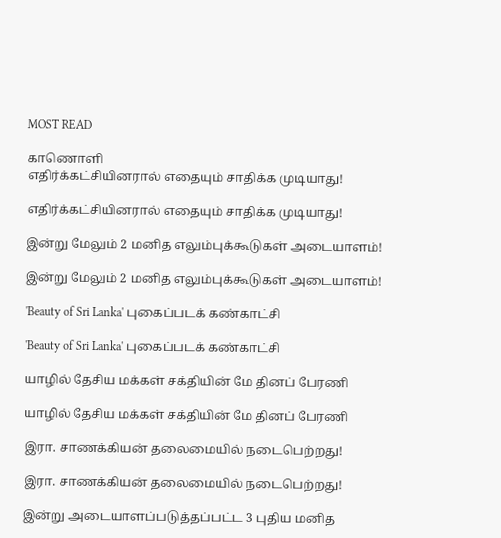MOST READ

காணொளி
எதிர்க்கட்சியினரால் எதையும் சாதிக்க முடியாது!

எதிர்க்கட்சியினரால் எதையும் சாதிக்க முடியாது!

இன்று மேலும் 2 மனித எலும்புக்கூடுகள் அடையாளம்!

இன்று மேலும் 2 மனித எலும்புக்கூடுகள் அடையாளம்!

'Beauty of Sri Lanka' புகைப்படக் கண்காட்சி

'Beauty of Sri Lanka' புகைப்படக் கண்காட்சி

யாழில் தேசிய மக்கள் சக்தியின் மே தினப் பேரணி

யாழில் தேசிய மக்கள் சக்தியின் மே தினப் பேரணி

இரா. சாணக்கியன் தலைமையில் நடைபெற்றது!

இரா. சாணக்கியன் தலைமையில் நடைபெற்றது!

இன்று அடையாளப்படுத்தப்பட்ட 3 புதிய மனித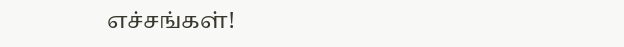எச்சங்கள்!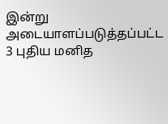இன்று அடையாளப்படுத்தப்பட்ட 3 புதிய மனித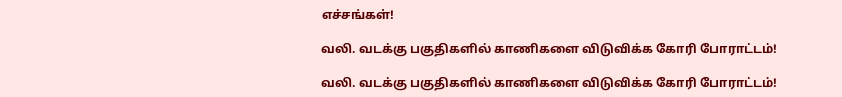எச்சங்கள்!

வலி. வடக்கு பகுதிகளில் காணிகளை விடுவிக்க கோரி போராட்டம்!

வலி. வடக்கு பகுதிகளில் காணிகளை விடுவிக்க கோரி போராட்டம்!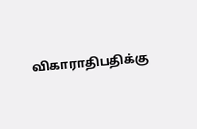விகாராதிபதிக்கு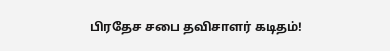பிரதேச சபை தவிசாளர் கடிதம்!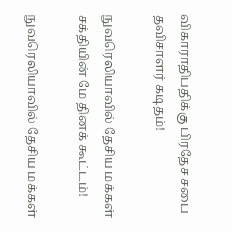விகாராதிபதிக்கு பிரதேச சபை தவிசாளர் கடிதம்!

நுவரெலியாவில் தேசிய மக்கள் சக்தியின் மே தினக் கூட்டம்!

நுவரெலியாவில் தேசிய மக்கள்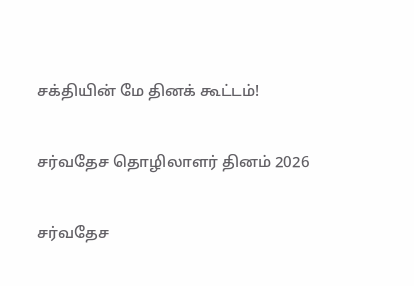சக்தியின் மே தினக் கூட்டம்!

சர்வதேச தொழிலாளர் தினம் 2026

சர்வதேச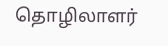தொழிலாளர்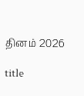தினம் 2026

title